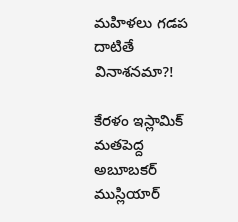మహిళలు గడప దాటితే వినాశనమా?!

కేరళం ఇస్లామిక్ మతపెద్ద అబూబకర్ ముస్లియార్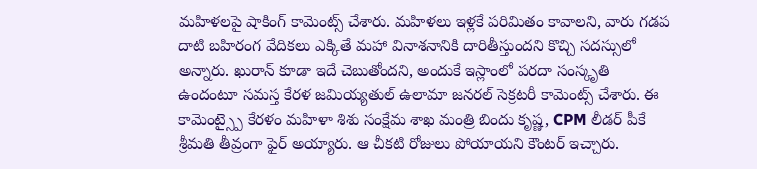మహిళలపై షాకింగ్ కామెంట్స్ చేశారు. మహిళలు ఇళ్లకే పరిమితం కావాలని, వారు గడప దాటి బహిరంగ వేదికలు ఎక్కితే మహా వినాశనానికి దారితీస్తుందని కొచ్చి సదస్సులో అన్నారు. ఖురాన్ కూడా ఇదే చెబుతోందని, అందుకే ఇస్లాంలో పరదా సంస్కృతి ఉందంటూ సమస్త కేరళ జమియ్యతుల్ ఉలామా జనరల్ సెక్రటరీ కామెంట్స్ చేశారు. ఈ కామెంట్స్పై కేరళం మహిళా శిశు సంక్షేమ శాఖ మంత్రి బిందు కృష్ణ, CPM లీడర్ పీకే శ్రీమతి తీవ్రంగా ఫైర్ అయ్యారు. ఆ చీకటి రోజులు పోయాయని కౌంటర్ ఇచ్చారు.